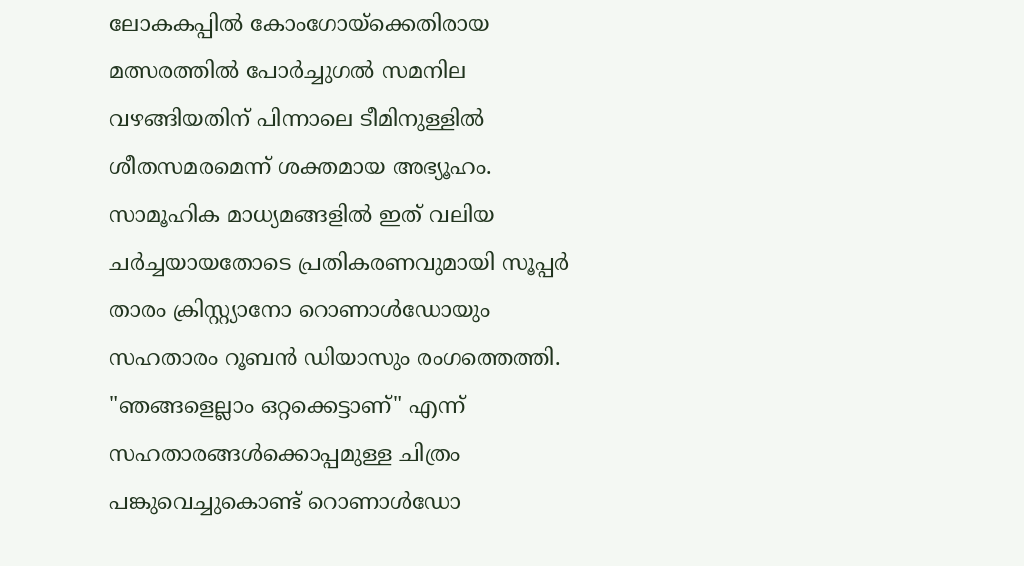ലോകകപ്പിൽ കോംഗോയ്ക്കെതിരായ മത്സരത്തിൽ പോർച്ചുഗൽ സമനില വഴങ്ങിയതിന് പിന്നാലെ ടീമിനുള്ളിൽ ശീതസമരമെന്ന് ശക്തമായ അഭ്യൂഹം. സാമൂഹിക മാധ്യമങ്ങളിൽ ഇത് വലിയ ചർച്ചയായതോടെ പ്രതികരണവുമായി സൂപ്പർ താരം ക്രിസ്റ്റ്യാനോ റൊണാൾഡോയും സഹതാരം റൂബൻ ഡിയാസും രംഗത്തെത്തി.
"ഞങ്ങളെല്ലാം ഒറ്റക്കെട്ടാണ്" എന്ന് സഹതാരങ്ങൾക്കൊപ്പമുള്ള ചിത്രം പങ്കുവെച്ചുകൊണ്ട് റൊണാൾഡോ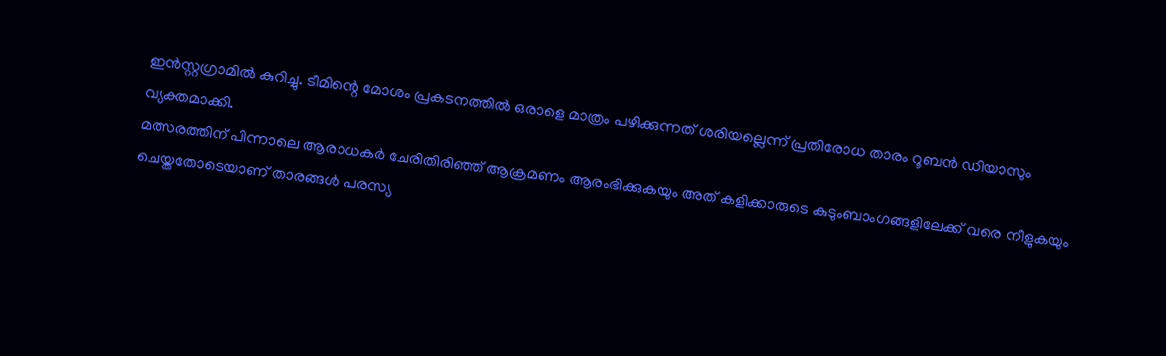ഇൻസ്റ്റഗ്രാമിൽ കുറിച്ചു. ടീമിന്റെ മോശം പ്രകടനത്തിൽ ഒരാളെ മാത്രം പഴിക്കുന്നത് ശരിയല്ലെന്ന് പ്രതിരോധ താരം റൂബൻ ഡിയാസും വ്യക്തമാക്കി.
മത്സരത്തിന് പിന്നാലെ ആരാധകർ ചേരിതിരിഞ്ഞ് ആക്രമണം ആരംഭിക്കുകയും അത് കളിക്കാരുടെ കുടുംബാംഗങ്ങളിലേക്ക് വരെ നീളുകയും ചെയ്തതോടെയാണ് താരങ്ങൾ പരസ്യ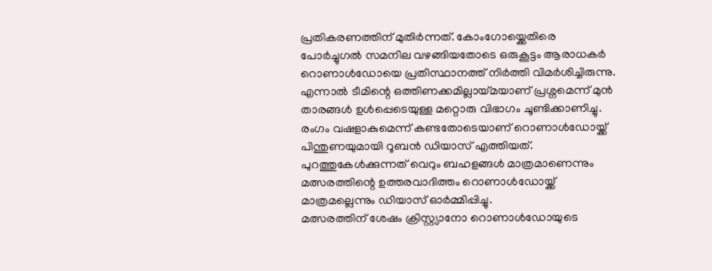പ്രതികരണത്തിന് മുതിർന്നത്. കോംഗോയ്ക്കെതിരെ പോർച്ചുഗൽ സമനില വഴങ്ങിയതോടെ ഒരുകൂട്ടം ആരാധകർ റൊണാൾഡോയെ പ്രതിസ്ഥാനത്ത് നിർത്തി വിമർശിച്ചിരുന്നു. എന്നാൽ ടീമിന്റെ ഒത്തിണക്കമില്ലായ്മയാണ് പ്രശ്നമെന്ന് മുൻ താരങ്ങൾ ഉൾപ്പെടെയുള്ള മറ്റൊരു വിഭാഗം ചൂണ്ടിക്കാണിച്ചു.
രംഗം വഷളാകുമെന്ന് കണ്ടതോടെയാണ് റൊണാൾഡോയ്ക്ക് പിന്തുണയുമായി റൂബൻ ഡിയാസ് എത്തിയത്. പുറത്തുകേൾക്കുന്നത് വെറും ബഹളങ്ങൾ മാത്രമാണെന്നും മത്സരത്തിന്റെ ഉത്തരവാദിത്തം റൊണാൾഡോയ്ക്ക് മാത്രമല്ലെന്നും ഡിയാസ് ഓർമ്മിപ്പിച്ചു.
മത്സരത്തിന് ശേഷം ക്രിസ്റ്റ്യാനോ റൊണാൾഡോയുടെ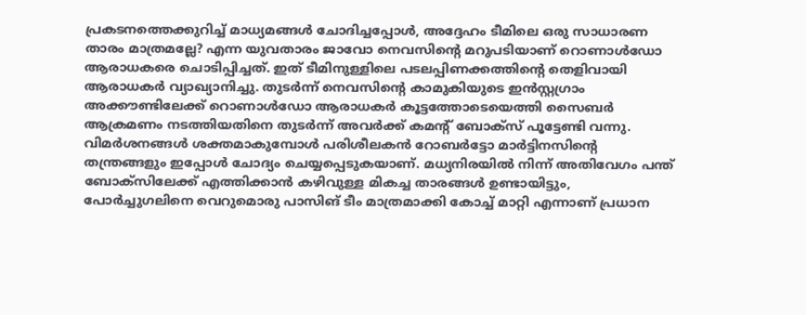പ്രകടനത്തെക്കുറിച്ച് മാധ്യമങ്ങൾ ചോദിച്ചപ്പോൾ, അദ്ദേഹം ടീമിലെ ഒരു സാധാരണ താരം മാത്രമല്ലേ? എന്ന യുവതാരം ജാവോ നെവസിന്റെ മറുപടിയാണ് റൊണാൾഡോ ആരാധകരെ ചൊടിപ്പിച്ചത്. ഇത് ടീമിനുള്ളിലെ പടലപ്പിണക്കത്തിന്റെ തെളിവായി ആരാധകർ വ്യാഖ്യാനിച്ചു. തുടർന്ന് നെവസിന്റെ കാമുകിയുടെ ഇൻസ്റ്റഗ്രാം അക്കൗണ്ടിലേക്ക് റൊണാൾഡോ ആരാധകർ കൂട്ടത്തോടെയെത്തി സൈബർ ആക്രമണം നടത്തിയതിനെ തുടർന്ന് അവർക്ക് കമന്റ് ബോക്സ് പൂട്ടേണ്ടി വന്നു.
വിമർശനങ്ങൾ ശക്തമാകുമ്പോൾ പരിശീലകൻ റോബർട്ടോ മാർട്ടിനസിന്റെ തന്ത്രങ്ങളും ഇപ്പോൾ ചോദ്യം ചെയ്യപ്പെടുകയാണ്. മധ്യനിരയിൽ നിന്ന് അതിവേഗം പന്ത് ബോക്സിലേക്ക് എത്തിക്കാൻ കഴിവുള്ള മികച്ച താരങ്ങൾ ഉണ്ടായിട്ടും, പോർച്ചുഗലിനെ വെറുമൊരു പാസിങ് ടീം മാത്രമാക്കി കോച്ച് മാറ്റി എന്നാണ് പ്രധാന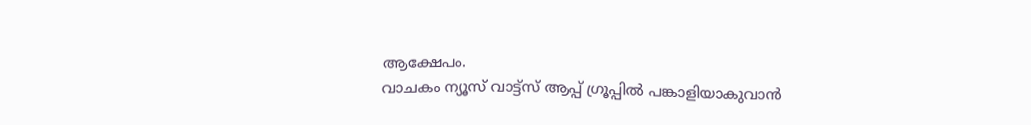ആക്ഷേപം.
വാചകം ന്യൂസ് വാട്ട്സ് ആപ്പ് ഗ്രൂപ്പിൽ പങ്കാളിയാകുവാൻ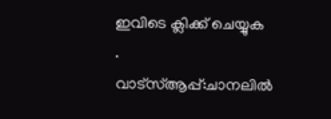ഇവിടെ ക്ലിക്ക് ചെയ്യുക
.
വാട്സ്ആപ്പ്:ചാനലിൽ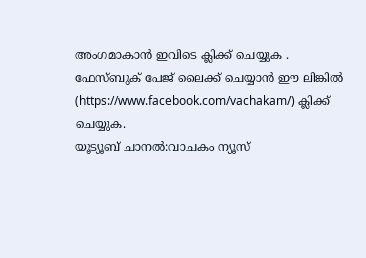അംഗമാകാൻ ഇവിടെ ക്ലിക്ക് ചെയ്യുക .
ഫേസ്ബുക് പേജ് ലൈക്ക് ചെയ്യാൻ ഈ ലിങ്കിൽ (https://www.facebook.com/vachakam/) ക്ലിക്ക് ചെയ്യുക.
യൂട്യൂബ് ചാനൽ:വാചകം ന്യൂസ്